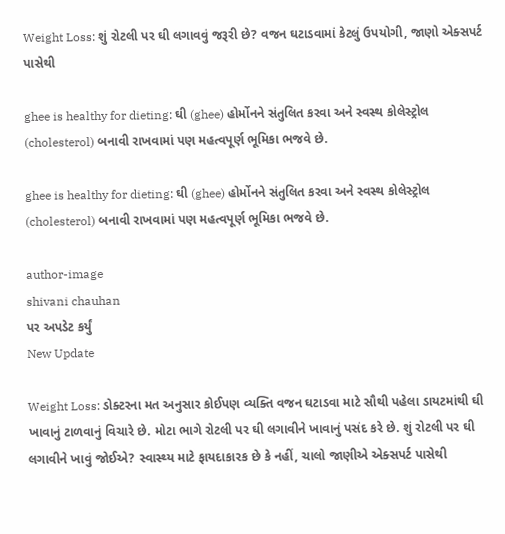Weight Loss: શું રોટલી પર ઘી લગાવવું જરૂરી છે? વજન ઘટાડવામાં કેટલું ઉપયોગી, જાણો એક્સપર્ટ પાસેથી

ghee is healthy for dieting: ઘી (ghee) હોર્મોનને સંતુલિત કરવા અને સ્વસ્થ કોલેસ્ટ્રોલ (cholesterol) બનાવી રાખવામાં પણ મહત્વપૂર્ણ ભૂમિકા ભજવે છે.

ghee is healthy for dieting: ઘી (ghee) હોર્મોનને સંતુલિત કરવા અને સ્વસ્થ કોલેસ્ટ્રોલ (cholesterol) બનાવી રાખવામાં પણ મહત્વપૂર્ણ ભૂમિકા ભજવે છે.

author-image
shivani chauhan
પર અપડેટ કર્યું
New Update

Weight Loss: ડોક્ટરના મત અનુસાર કોઈપણ વ્યક્તિ વજન ઘટાડવા માટે સૌથી પહેલા ડાયટમાંથી ઘી ખાવાનું ટાળવાનું વિચારે છે. મોટા ભાગે રોટલી પર ઘી લગાવીને ખાવાનું પસંદ કરે છે. શું રોટલી પર ઘી લગાવીને ખાવું જોઈએ? સ્વાસ્થ્ય માટે ફાયદાકારક છે કે નહીં, ચાલો જાણીએ એક્સપર્ટ પાસેથી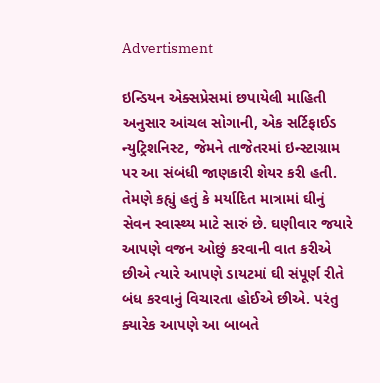Advertisment

ઇન્ડિયન એક્સપ્રેસમાં છપાયેલી માહિતી અનુસાર આંચલ સોગાની, એક સર્ટિફાઈડ ન્યુટ્રિશનિસ્ટ, જેમને તાજેતરમાં ઇન્સ્ટાગ્રામ પર આ સંબંધી જાણકારી શેયર કરી હતી. તેમણે કહ્યું હતું કે મર્યાદિત માત્રામાં ઘીનું સેવન સ્વાસ્થ્ય માટે સારું છે. ઘણીવાર જયારે આપણે વજન ઓછું કરવાની વાત કરીએ છીએ ત્યારે આપણે ડાયટમાં ઘી સંપૂર્ણ રીતે બંધ કરવાનું વિચારતા હોઈએ છીએ. પરંતુ ક્યારેક આપણે આ બાબતે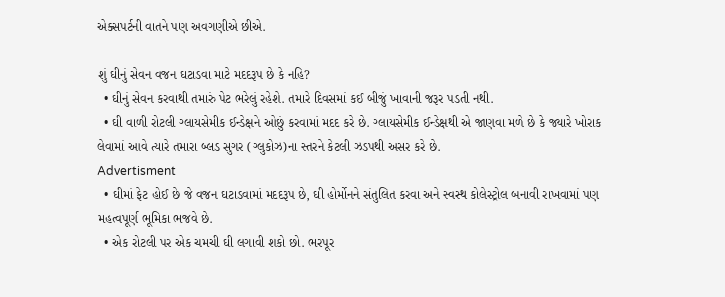એક્સપર્ટની વાતને પણ અવગણીએ છીએ.

શું ઘીનું સેવન વજન ઘટાડવા માટે મદદરૂપ છે કે નહિ?
  • ઘીનું સેવન કરવાથી તમારું પેટ ભરેલું રહેશે. તમારે દિવસમાં કઈ બીજું ખાવાની જરૂર પડતી નથી.
  • ઘી વાળી રોટલી ગ્લાયસેમીક ઈન્ડેક્ષને ઓછું કરવામાં મદદ કરે છે. ગ્લાયસેમીક ઈન્ડેક્ષથી એ જાણવા મળે છે કે જ્યારે ખોરાક લેવામાં આવે ત્યારે તમારા બ્લડ સુગર (ગ્લુકોઝ)ના સ્તરને કેટલી ઝડપથી અસર કરે છે.
Advertisment
  • ઘીમાં ફેટ હોઈ છે જે વજન ઘટાડવામાં મદદરૂપ છે, ઘી હોર્મોનને સંતુલિત કરવા અને સ્વસ્થ કોલેસ્ટ્રોલ બનાવી રાખવામાં પણ મહત્વપૂર્ણ ભૂમિકા ભજવે છે.
  • એક રોટલી પર એક ચમચી ઘી લગાવી શકો છો. ભરપૂર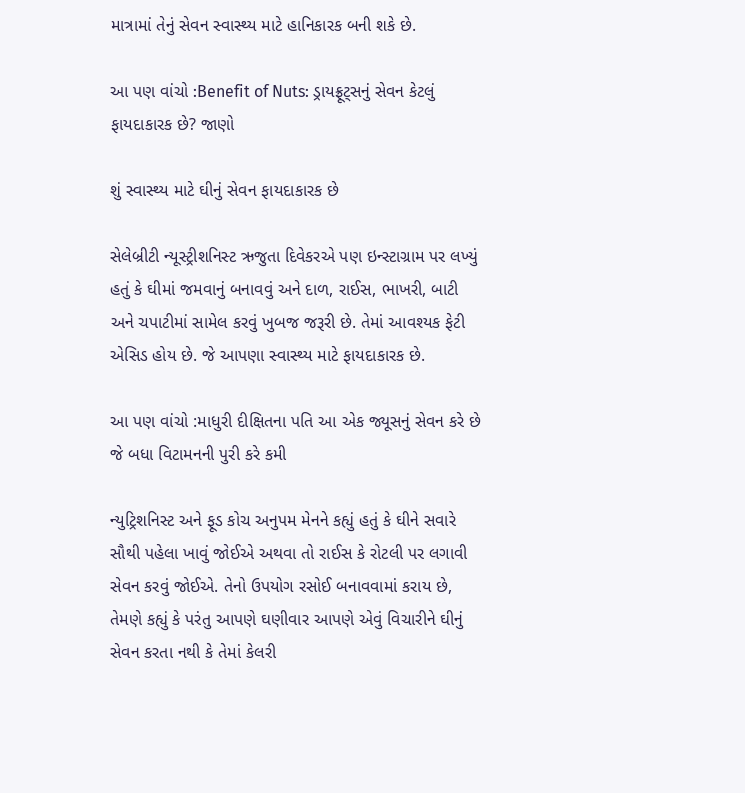માત્રામાં તેનું સેવન સ્વાસ્થ્ય માટે હાનિકારક બની શકે છે.

આ પણ વાંચો :Benefit of Nuts: ડ્રાયફ્રૂટ્સનું સેવન કેટલું ફાયદાકારક છે? જાણો

શું સ્વાસ્થ્ય માટે ઘીનું સેવન ફાયદાકારક છે

સેલેબ્રીટી ન્યૂસ્ટ્રીશનિસ્ટ ઋજુતા દિવેકરએ પણ ઇન્સ્ટાગ્રામ પર લખ્યું હતું કે ઘીમાં જમવાનું બનાવવું અને દાળ, રાઈસ, ભાખરી, બાટી અને ચપાટીમાં સામેલ કરવું ખુબજ જરૂરી છે. તેમાં આવશ્યક ફેટી એસિડ હોય છે. જે આપણા સ્વાસ્થ્ય માટે ફાયદાકારક છે.

આ પણ વાંચો :માધુરી દીક્ષિતના પતિ આ એક જ્યૂસનું સેવન કરે છે જે બધા વિટામનની પુરી કરે કમી

ન્યુટ્રિશનિસ્ટ અને ફૂડ કોચ અનુપમ મેનને કહ્યું હતું કે ઘીને સવારે સૌથી પહેલા ખાવું જોઈએ અથવા તો રાઈસ કે રોટલી પર લગાવી સેવન કરવું જોઈએ. તેનો ઉપયોગ રસોઈ બનાવવામાં કરાય છે, તેમણે કહ્યું કે પરંતુ આપણે ઘણીવાર આપણે એવું વિચારીને ઘીનું સેવન કરતા નથી કે તેમાં કેલરી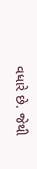વધારે છે. જેથી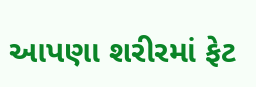આપણા શરીરમાં ફેટ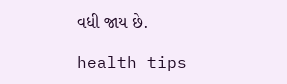વધી જાય છે.

health tips